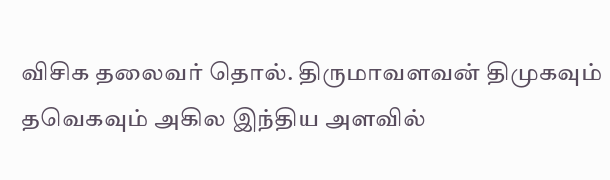விசிக தலைவர் தொல். திருமாவளவன் திமுகவும் தவெகவும் அகில இந்திய அளவில்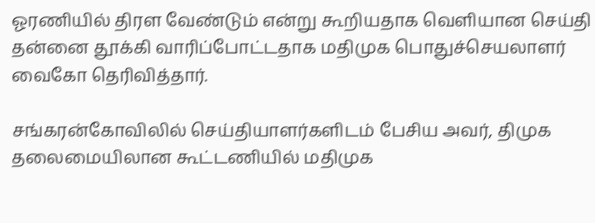ஓரணியில் திரள வேண்டும் என்று கூறியதாக வெளியான செய்தி தன்னை தூக்கி வாரிப்போட்டதாக மதிமுக பொதுச்செயலாளர் வைகோ தெரிவித்தார்.

சங்கரன்கோவிலில் செய்தியாளர்களிடம் பேசிய அவர், திமுக தலைமையிலான கூட்டணியில் மதிமுக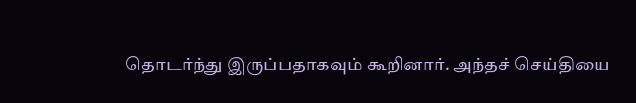தொடர்ந்து இருப்பதாகவும் கூறினார். அந்தச் செய்தியை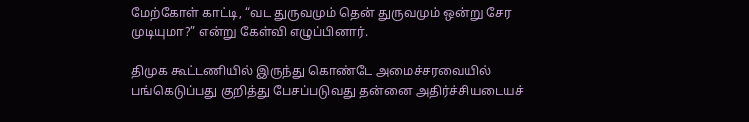மேற்கோள் காட்டி, “வட துருவமும் தென் துருவமும் ஒன்று சேர முடியுமா?” என்று கேள்வி எழுப்பினார்.

திமுக கூட்டணியில் இருந்து கொண்டே அமைச்சரவையில் பங்கெடுப்பது குறித்து பேசப்படுவது தன்னை அதிர்ச்சியடையச்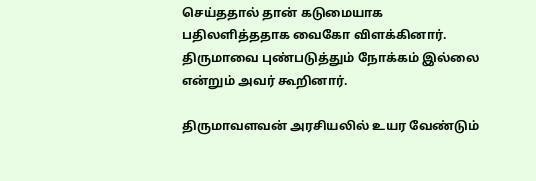செய்ததால் தான் கடுமையாக பதிலளித்ததாக வைகோ விளக்கினார். திருமாவை புண்படுத்தும் நோக்கம் இல்லை என்றும் அவர் கூறினார்.

திருமாவளவன் அரசியலில் உயர வேண்டும்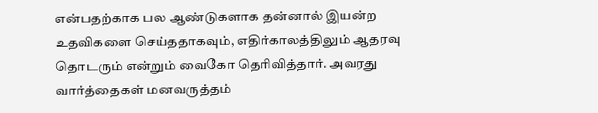என்பதற்காக பல ஆண்டுகளாக தன்னால் இயன்ற உதவிகளை செய்ததாகவும், எதிர்காலத்திலும் ஆதரவு தொடரும் என்றும் வைகோ தெரிவித்தார். அவரது வார்த்தைகள் மனவருத்தம்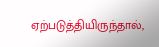ஏற்படுத்தியிருந்தால்,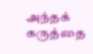அந்தக் கருத்தை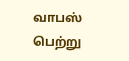வாபஸ் பெற்று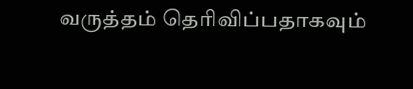வருத்தம் தெரிவிப்பதாகவும்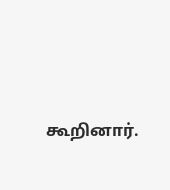கூறினார்.